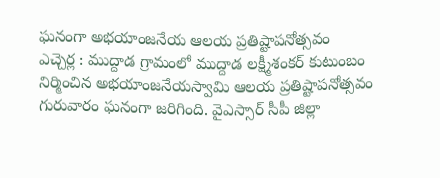ఘనంగా అభయాంజనేయ ఆలయ ప్రతిష్టాపనోత్సవం
ఎచ్చెర్ల : ముద్దాడ గ్రామంలో ముద్దాడ లక్ష్మీశంకర్ కుటుంబం నిర్మించిన అభయాంజనేయస్వామి ఆలయ ప్రతిష్టాపనోత్సవం గురువారం ఘనంగా జరిగింది. వైఎస్సార్ సీపీ జిల్లా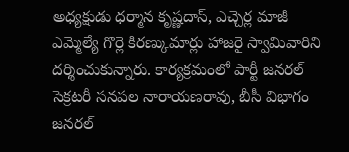అధ్యక్షుడు ధర్మాన కృష్ణదాస్, ఎచ్చెర్ల మాజీ ఎమ్మెల్యే గొర్లె కిరణ్కుమార్లు హాజరై స్వామివారిని దర్శించుకున్నారు. కార్యక్రమంలో పార్టీ జనరల్ సెక్రటరీ సనపల నారాయణరావు, బీసీ విభాగం జనరల్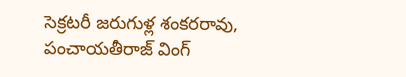సెక్రటరీ జరుగుళ్ల శంకరరావు, పంచాయతీరాజ్ వింగ్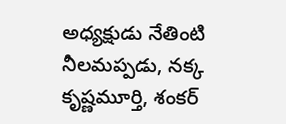అధ్యక్షుడు నేతింటి నీలమప్పడు, నక్క కృష్ణమూర్తి, శంకర్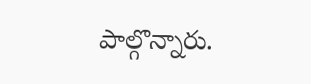పాల్గొన్నారు.